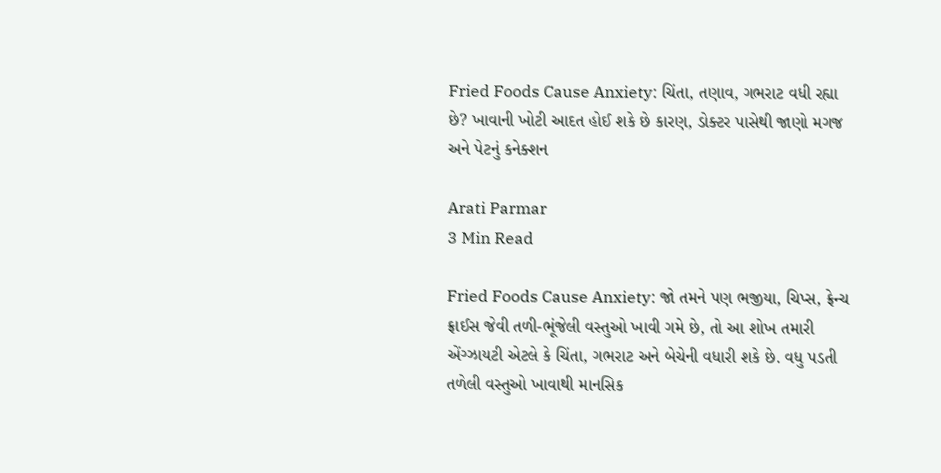Fried Foods Cause Anxiety: ચિંતા, તણાવ, ગભરાટ વધી રહ્યા છે? ખાવાની ખોટી આદત હોઈ શકે છે કારણ, ડોક્ટર પાસેથી જાણો મગજ અને પેટનું કનેક્શન

Arati Parmar
3 Min Read

Fried Foods Cause Anxiety: જો તમને પણ ભજીયા, ચિપ્સ, ફ્રેન્ચ ફ્રાઈસ જેવી તળી-ભૂંજેલી વસ્તુઓ ખાવી ગમે છે, તો આ શોખ તમારી એંગ્ઝાયટી એટલે કે ચિંતા, ગભરાટ અને બેચેની વધારી શકે છે. વધુ પડતી તળેલી વસ્તુઓ ખાવાથી માનસિક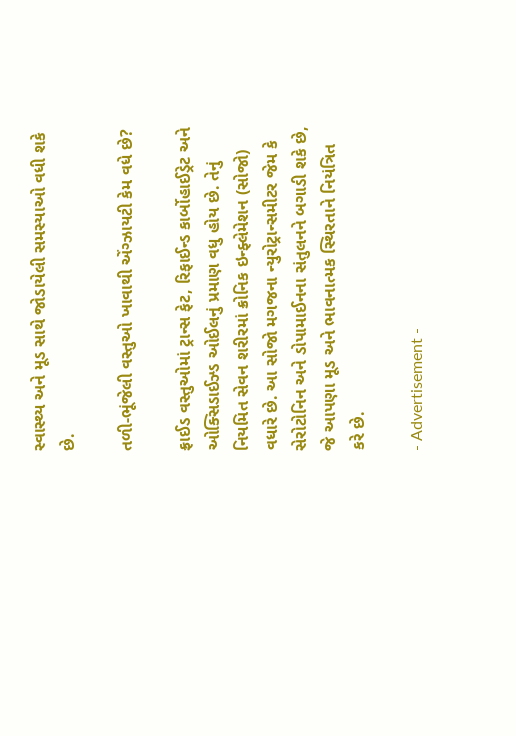સ્વાસ્થ્ય અને મૂડ સાથે જોડાયેલી સમસ્યાઓ વધી શકે છે.

તળી-ભૂંજેલી વસ્તુઓ ખાવાથી એંગ્ઝાયટી કેમ વધે છે?

ફ્રાઈડ વસ્તુઓમાં ટ્રાન્સ ફેટ, રિફાઈન્ડ કાર્બોહાઈડ્રેટ અને ઓક્સિડાઈઝ્ડ ઓઈલનું પ્રમાણ વધુ હોય છે. તેનું નિયમિત સેવન શરીરમાં ક્રોનિક ઇન્ફ્લેમેશન (સોજો) વધારે છે. આ સોજો મગજના ન્યુરોટ્રાન્સમીટર જેમ કે સેરોટોનિન અને ડોપામાઈનના સંતુલનને બગાડી શકે છે, જે આપણા મૂડ અને ભાવનાત્મક સ્થિરતાને નિયંત્રિત કરે છે.

- Advertisement -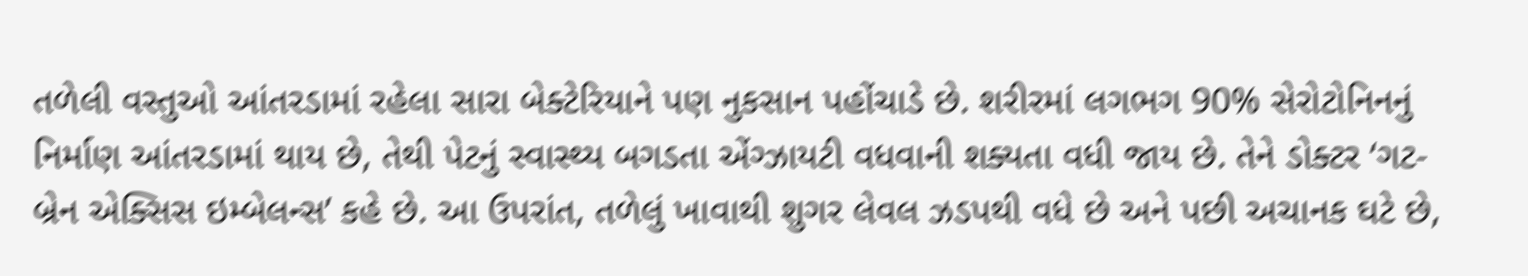તળેલી વસ્તુઓ આંતરડામાં રહેલા સારા બેક્ટેરિયાને પણ નુકસાન પહોંચાડે છે. શરીરમાં લગભગ 90% સેરોટોનિનનું નિર્માણ આંતરડામાં થાય છે, તેથી પેટનું સ્વાસ્થ્ય બગડતા એંગ્ઝાયટી વધવાની શક્યતા વધી જાય છે. તેને ડોક્ટર ‘ગટ-બ્રેન એક્સિસ ઇમ્બેલન્સ’ કહે છે. આ ઉપરાંત, તળેલું ખાવાથી શુગર લેવલ ઝડપથી વધે છે અને પછી અચાનક ઘટે છે,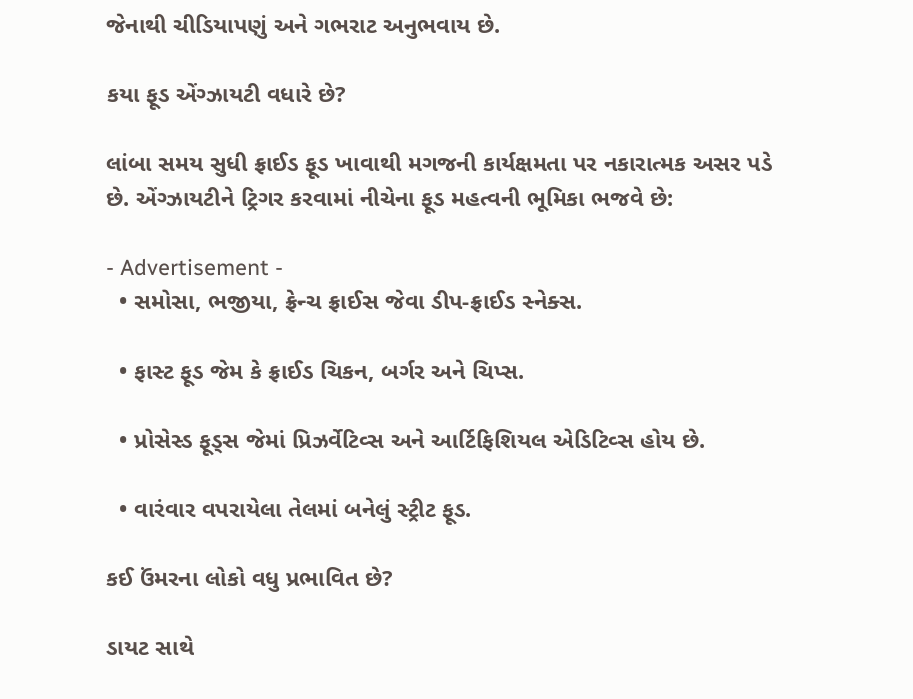જેનાથી ચીડિયાપણું અને ગભરાટ અનુભવાય છે.

કયા ફૂડ એંગ્ઝાયટી વધારે છે?

લાંબા સમય સુધી ફ્રાઈડ ફૂડ ખાવાથી મગજની કાર્યક્ષમતા પર નકારાત્મક અસર પડે છે. એંગ્ઝાયટીને ટ્રિગર કરવામાં નીચેના ફૂડ મહત્વની ભૂમિકા ભજવે છે:

- Advertisement -
  • સમોસા, ભજીયા, ફ્રેન્ચ ફ્રાઈસ જેવા ડીપ-ફ્રાઈડ સ્નેક્સ.

  • ફાસ્ટ ફૂડ જેમ કે ફ્રાઈડ ચિકન, બર્ગર અને ચિપ્સ.

  • પ્રોસેસ્ડ ફૂડ્સ જેમાં પ્રિઝર્વેટિવ્સ અને આર્ટિફિશિયલ એડિટિવ્સ હોય છે.

  • વારંવાર વપરાયેલા તેલમાં બનેલું સ્ટ્રીટ ફૂડ.

કઈ ઉંમરના લોકો વધુ પ્રભાવિત છે?

ડાયટ સાથે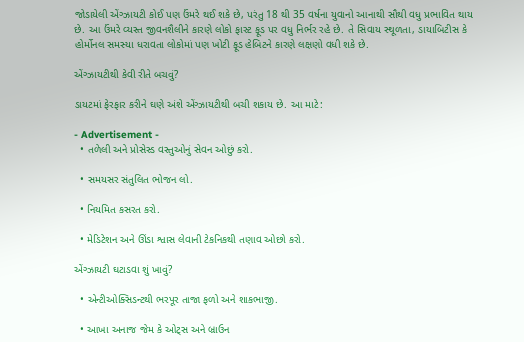જોડાયેલી એંગ્ઝાયટી કોઈ પણ ઉંમરે થઈ શકે છે, પરંતુ 18 થી 35 વર્ષના યુવાનો આનાથી સૌથી વધુ પ્રભાવિત થાય છે. આ ઉંમરે વ્યસ્ત જીવનશૈલીને કારણે લોકો ફાસ્ટ ફૂડ પર વધુ નિર્ભર રહે છે. તે સિવાય સ્થૂળતા, ડાયાબિટીસ કે હોર્મોનલ સમસ્યા ધરાવતા લોકોમાં પણ ખોટી ફૂડ હેબિટને કારણે લક્ષણો વધી શકે છે.

એંગ્ઝાયટીથી કેવી રીતે બચવું?

ડાયટમાં ફેરફાર કરીને ઘણે અંશે એંગ્ઝાયટીથી બચી શકાય છે. આ માટે:

- Advertisement -
  • તળેલી અને પ્રોસેસ્ડ વસ્તુઓનું સેવન ઓછું કરો.

  • સમયસર સંતુલિત ભોજન લો.

  • નિયમિત કસરત કરો.

  • મેડિટેશન અને ઊંડા શ્વાસ લેવાની ટેકનિકથી તણાવ ઓછો કરો.

એંગ્ઝાયટી ઘટાડવા શું ખાવું?

  • એન્ટીઓક્સિડન્ટથી ભરપૂર તાજા ફળો અને શાકભાજી.

  • આખા અનાજ જેમ કે ઓટ્સ અને બ્રાઉન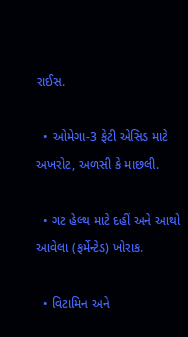રાઈસ.

  • ઓમેગા-3 ફેટી એસિડ માટે અખરોટ, અળસી કે માછલી.

  • ગટ હેલ્થ માટે દહીં અને આથો આવેલા (ફર્મેન્ટેડ) ખોરાક.

  • વિટામિન અને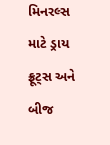મિનરલ્સ માટે ડ્રાય ફ્રૂટ્સ અને બીજ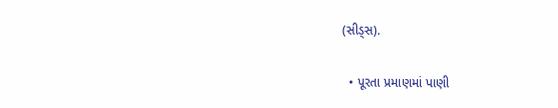(સીડ્સ).

  • પૂરતા પ્રમાણમાં પાણી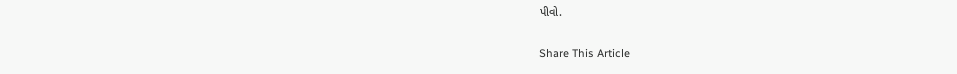પીવો.

Share This Article